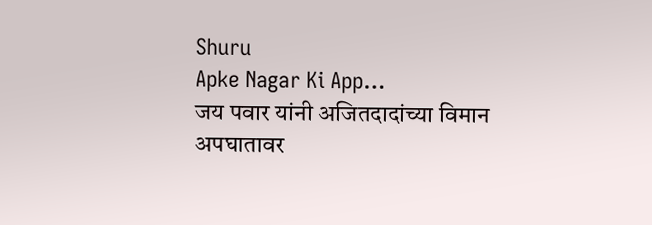Shuru
Apke Nagar Ki App…
जय पवार यांनी अजितदादांच्या विमान अपघातावर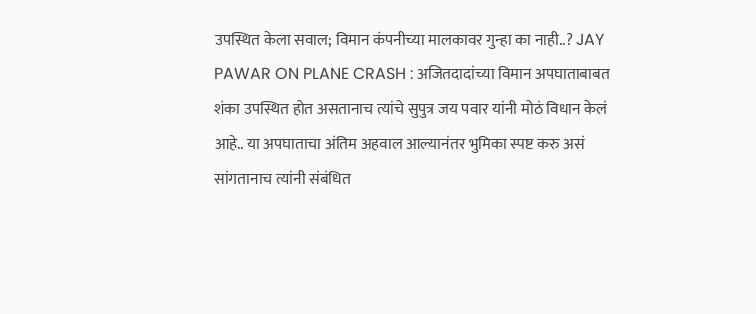उपस्थित केला सवाल; विमान कंपनीच्या मालकावर गुन्हा का नाही..? JAY PAWAR ON PLANE CRASH : अजितदादांच्या विमान अपघाताबाबत शंका उपस्थित होत असतानाच त्यांचे सुपुत्र जय पवार यांनी मोठं विधान केलं आहे.. या अपघाताचा अंतिम अहवाल आल्यानंतर भुमिका स्पष्ट करु असं सांगतानाच त्यांनी संबंधित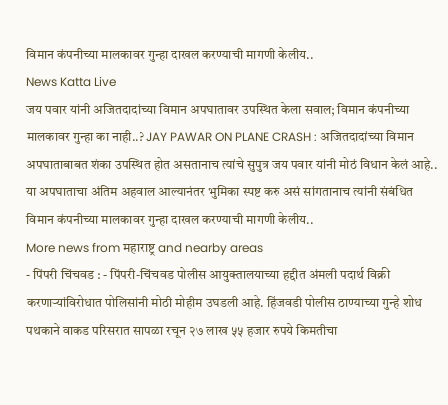विमान कंपनीच्या मालकावर गुन्हा दाखल करण्याची मागणी केलीय..
News Katta Live
जय पवार यांनी अजितदादांच्या विमान अपघातावर उपस्थित केला सवाल; विमान कंपनीच्या मालकावर गुन्हा का नाही..? JAY PAWAR ON PLANE CRASH : अजितदादांच्या विमान अपघाताबाबत शंका उपस्थित होत असतानाच त्यांचे सुपुत्र जय पवार यांनी मोठं विधान केलं आहे.. या अपघाताचा अंतिम अहवाल आल्यानंतर भुमिका स्पष्ट करु असं सांगतानाच त्यांनी संबंधित विमान कंपनीच्या मालकावर गुन्हा दाखल करण्याची मागणी केलीय..
More news from महाराष्ट्र and nearby areas
- पिंपरी चिंचवड : - पिंपरी-चिंचवड पोलीस आयुक्तालयाच्या हद्दीत अंमली पदार्थ विक्री करणाऱ्यांविरोधात पोलिसांनी मोठी मोहीम उघडली आहे. हिंजवडी पोलीस ठाण्याच्या गुन्हे शोध पथकाने वाकड परिसरात सापळा रचून २७ लाख ५५ हजार रुपये किमतीचा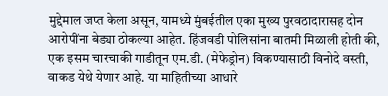मुद्देमाल जप्त केला असून, यामध्ये मुंबईतील एका मुख्य पुरवठादारासह दोन आरोपींना बेड्या ठोकल्या आहेत. हिंजवडी पोलिसांना बातमी मिळाली होती की, एक इसम चारचाकी गाडीतून एम.डी. (मेफेड्रोन) विकण्यासाठी विनोदे वस्ती, वाकड येथे येणार आहे. या माहितीच्या आधारे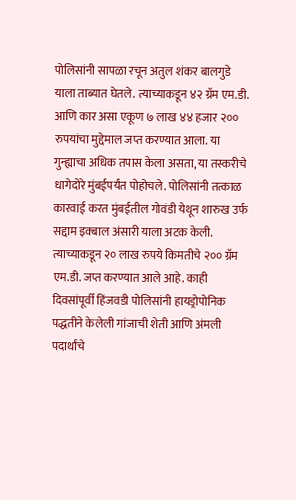पोलिसांनी सापळा रचून अतुल शंकर बालगुडे याला ताब्यात घेतले. त्याच्याकडून ४२ ग्रॅम एम.डी. आणि कार असा एकूण ७ लाख ४४ हजार २०० रुपयांचा मुद्देमाल जप्त करण्यात आला. या गुन्ह्याचा अधिक तपास केला असता, या तस्करीचे धागेदोरे मुंबईपर्यंत पोहोचले. पोलिसांनी तत्काळ कारवाई करत मुंबईतील गोवंडी येथून शारुख उर्फ सद्दाम इक्बाल अंसारी याला अटक केली. त्याच्याकडून २० लाख रुपये किमतीचे २०० ग्रॅम एम.डी. जप्त करण्यात आले आहे. काही दिवसांपूर्वी हिंजवडी पोलिसांनी हायड्रोपोनिक पद्धतीने केलेली गांजाची शेती आणि अंमली पदार्थांचे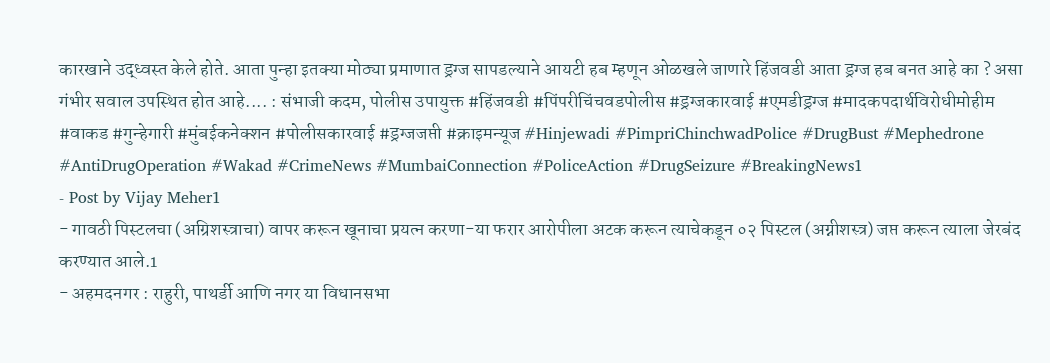कारखाने उद्ध्वस्त केले होते. आता पुन्हा इतक्या मोठ्या प्रमाणात ड्रग्ज सापडल्याने आयटी हब म्हणून ओळखले जाणारे हिंजवडी आता ड्रग्ज हब बनत आहे का ? असा गंभीर सवाल उपस्थित होत आहे.... : संभाजी कदम, पोलीस उपायुक्त #हिंजवडी #पिंपरीचिंचवडपोलीस #ड्रग्जकारवाई #एमडीड्रग्ज #मादकपदार्थविरोधीमोहीम #वाकड #गुन्हेगारी #मुंबईकनेक्शन #पोलीसकारवाई #ड्रग्जजप्ती #क्राइमन्यूज #Hinjewadi #PimpriChinchwadPolice #DrugBust #Mephedrone #AntiDrugOperation #Wakad #CrimeNews #MumbaiConnection #PoliceAction #DrugSeizure #BreakingNews1
- Post by Vijay Meher1
- गावठी पिस्टलचा (अग्रिशस्त्राचा) वापर करून खूनाचा प्रयत्न करणा-या फरार आरोपीला अटक करून त्याचेकडून ०२ पिस्टल (अग्नीशस्त्र) जप्त करून त्याला जेरबंद करण्यात आले.1
- अहमदनगर : राहुरी, पाथर्डी आणि नगर या विधानसभा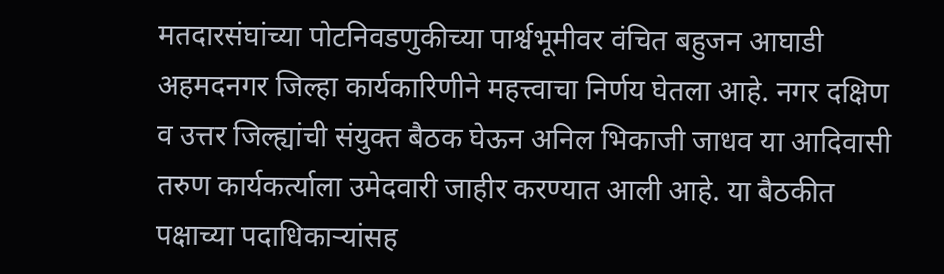मतदारसंघांच्या पोटनिवडणुकीच्या पार्श्वभूमीवर वंचित बहुजन आघाडी अहमदनगर जिल्हा कार्यकारिणीने महत्त्वाचा निर्णय घेतला आहे. नगर दक्षिण व उत्तर जिल्ह्यांची संयुक्त बैठक घेऊन अनिल भिकाजी जाधव या आदिवासी तरुण कार्यकर्त्याला उमेदवारी जाहीर करण्यात आली आहे. या बैठकीत पक्षाच्या पदाधिकाऱ्यांसह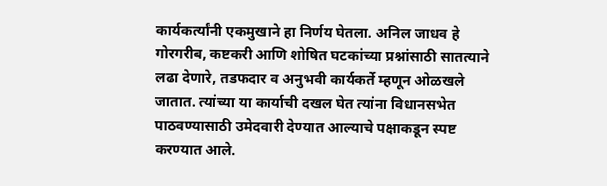कार्यकर्त्यांनी एकमुखाने हा निर्णय घेतला. अनिल जाधव हे गोरगरीब, कष्टकरी आणि शोषित घटकांच्या प्रश्नांसाठी सातत्याने लढा देणारे, तडफदार व अनुभवी कार्यकर्ते म्हणून ओळखले जातात. त्यांच्या या कार्याची दखल घेत त्यांना विधानसभेत पाठवण्यासाठी उमेदवारी देण्यात आल्याचे पक्षाकडून स्पष्ट करण्यात आले.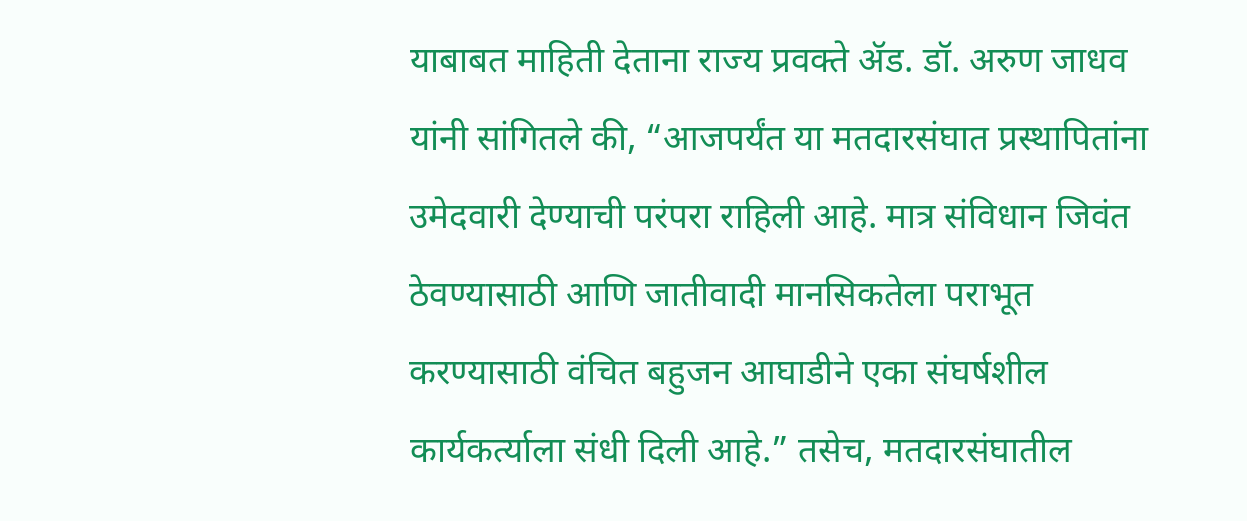याबाबत माहिती देताना राज्य प्रवक्ते ॲड. डॉ. अरुण जाधव यांनी सांगितले की, “आजपर्यंत या मतदारसंघात प्रस्थापितांना उमेदवारी देण्याची परंपरा राहिली आहे. मात्र संविधान जिवंत ठेवण्यासाठी आणि जातीवादी मानसिकतेला पराभूत करण्यासाठी वंचित बहुजन आघाडीने एका संघर्षशील कार्यकर्त्याला संधी दिली आहे.” तसेच, मतदारसंघातील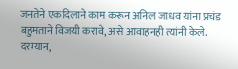जनतेने एकदिलाने काम करून अनिल जाधव यांना प्रचंड बहुमताने विजयी करावे, असे आवाहनही त्यांनी केले. दरम्यान,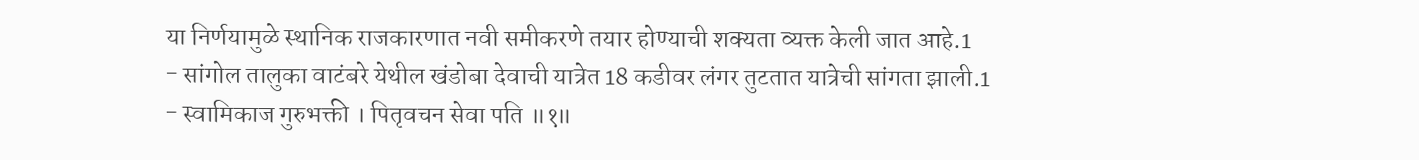या निर्णयामुळे स्थानिक राजकारणात नवी समीकरणे तयार होण्याची शक्यता व्यक्त केली जात आहे.1
- सांगोल तालुका वाटंबरे येथील खंडोबा देवाची यात्रेत 18 कडीवर लंगर तुटतात यात्रेची सांगता झाली.1
- स्वामिकाज गुरुभक्ती । पितृवचन सेवा पति ॥१॥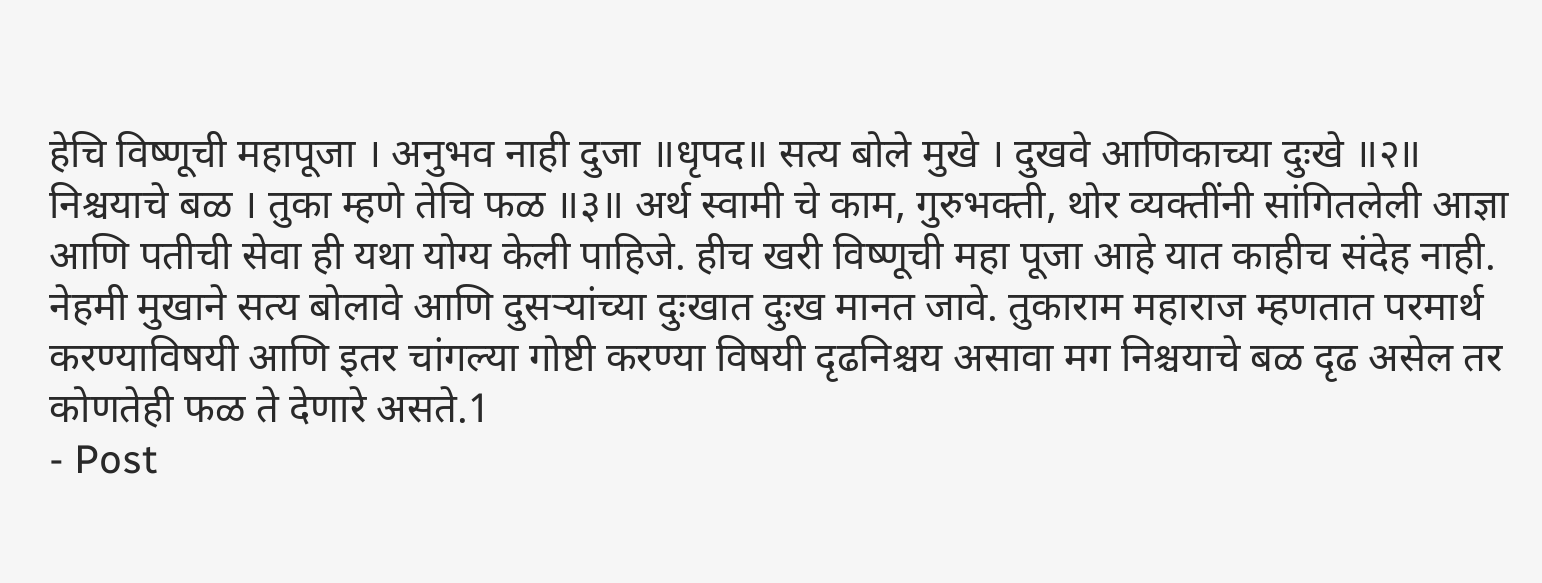हेचि विष्णूची महापूजा । अनुभव नाही दुजा ॥धृपद॥ सत्य बोले मुखे । दुखवे आणिकाच्या दुःखे ॥२॥ निश्चयाचे बळ । तुका म्हणे तेचि फळ ॥३॥ अर्थ स्वामी चे काम, गुरुभक्ती, थोर व्यक्तींनी सांगितलेली आज्ञा आणि पतीची सेवा ही यथा योग्य केली पाहिजे. हीच खरी विष्णूची महा पूजा आहे यात काहीच संदेह नाही. नेहमी मुखाने सत्य बोलावे आणि दुसऱ्यांच्या दुःखात दुःख मानत जावे. तुकाराम महाराज म्हणतात परमार्थ करण्याविषयी आणि इतर चांगल्या गोष्टी करण्या विषयी दृढनिश्चय असावा मग निश्चयाचे बळ दृढ असेल तर कोणतेही फळ ते देणारे असते.1
- Post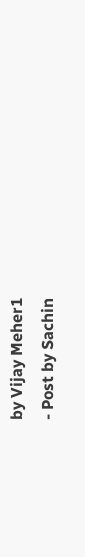by Vijay Meher1
- Post by Sachin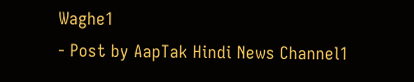Waghe1
- Post by AapTak Hindi News Channel1